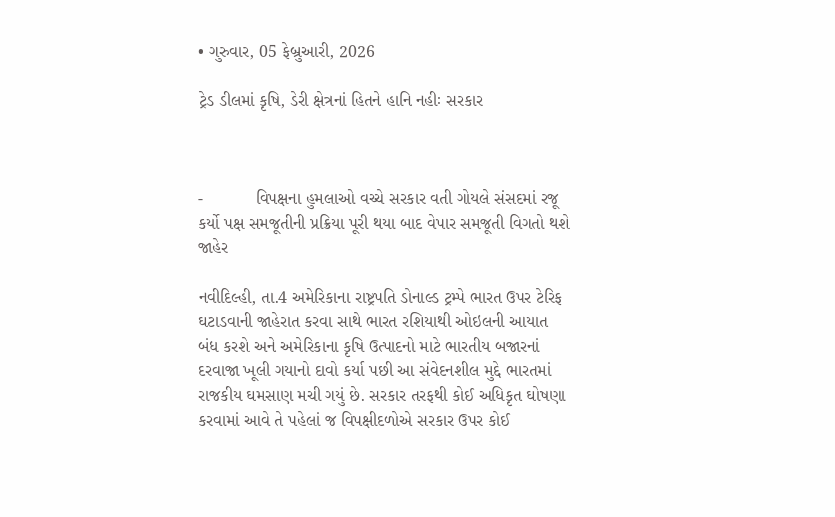• ગુરુવાર, 05 ફેબ્રુઆરી, 2026

ટ્રેડ ડીલમાં કૃષિ, ડેરી ક્ષેત્રનાં હિતને હાનિ નહીઃ સરકાર



-           વિપક્ષના હુમલાઓ વચ્ચે સરકાર વતી ગોયલે સંસદમાં રજૂ કર્યો પક્ષ સમજૂતીની પ્રક્રિયા પૂરી થયા બાદ વેપાર સમજૂતી વિગતો થશે જાહેર

નવીદિલ્હી, તા.4 અમેરિકાના રાષ્ટ્રપતિ ડોનાલ્ડ ટ્રમ્પે ભારત ઉપર ટેરિફ ઘટાડવાની જાહેરાત કરવા સાથે ભારત રશિયાથી ઓઇલની આયાત બંધ કરશે અને અમેરિકાના કૃષિ ઉત્પાદનો માટે ભારતીય બજારનાં દરવાજા ખૂલી ગયાનો દાવો કર્યા પછી આ સંવેદનશીલ મુદ્દે ભારતમાં રાજકીય ઘમસાણ મચી ગયું છે. સરકાર તરફથી કોઈ અધિકૃત ઘોષણા કરવામાં આવે તે પહેલાં જ વિપક્ષીદળોએ સરકાર ઉપર કોઈ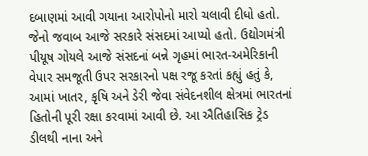દબાણમાં આવી ગયાના આરોપોનો મારો ચલાવી દીધો હતો. જેનો જવાબ આજે સરકારે સંસદમાં આપ્યો હતો. ઉદ્યોગમંત્રી પીયૂષ ગોયલે આજે સંસદનાં બન્ને ગૃહમાં ભારત-અમેરિકાની વેપાર સમજૂતી ઉપર સરકારનો પક્ષ રજૂ કરતાં કહ્યું હતું કે, આમાં ખાતર, કૃષિ અને ડેરી જેવા સંવેદનશીલ ક્ષેત્રમાં ભારતનાં હિતોની પૂરી રક્ષા કરવામાં આવી છે. આ ઐતિહાસિક ટ્રેડ ડીલથી નાના અને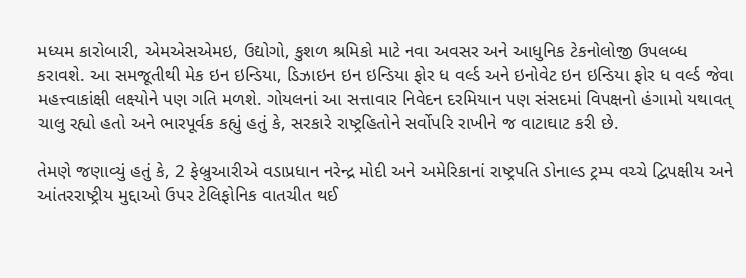મધ્યમ કારોબારી, એમએસએમઇ, ઉદ્યોગો, કુશળ શ્રમિકો માટે નવા અવસર અને આધુનિક ટેકનોલોજી ઉપલબ્ધ કરાવશે. આ સમજૂતીથી મેક ઇન ઇન્ડિયા, ડિઝાઇન ઇન ઇન્ડિયા ફોર ધ વર્લ્ડ અને ઇનોવેટ ઇન ઇન્ડિયા ફોર ધ વર્લ્ડ જેવા મહત્ત્વાકાંક્ષી લક્ષ્યોને પણ ગતિ મળશે. ગોયલનાં આ સત્તાવાર નિવેદન દરમિયાન પણ સંસદમાં વિપક્ષનો હંગામો યથાવત્ ચાલુ રહ્યો હતો અને ભારપૂર્વક કહ્યું હતું કે, સરકારે રાષ્ટ્રહિતોને સર્વોપરિ રાખીને જ વાટાઘાટ કરી છે.

તેમણે જણાવ્યું હતું કે, 2 ફેબ્રુઆરીએ વડાપ્રધાન નરેન્દ્ર મોદી અને અમેરિકાનાં રાષ્ટ્રપતિ ડોનાલ્ડ ટ્રમ્પ વચ્ચે દ્વિપક્ષીય અને આંતરરાષ્ટ્રીય મુદ્દાઓ ઉપર ટેલિફોનિક વાતચીત થઈ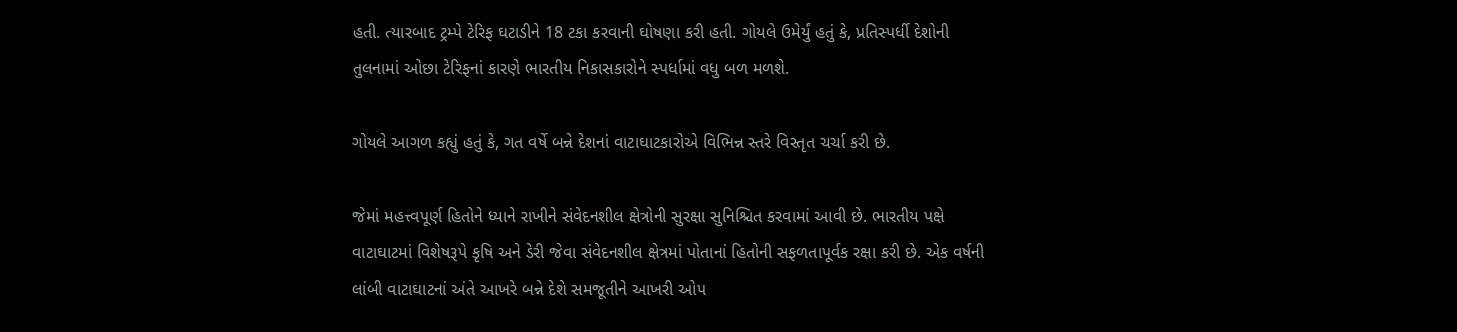હતી. ત્યારબાદ ટ્રમ્પે ટેરિફ ઘટાડીને 18 ટકા કરવાની ઘોષણા કરી હતી. ગોયલે ઉમેર્યું હતું કે, પ્રતિસ્પર્ધી દેશોની તુલનામાં ઓછા ટેરિફનાં કારણે ભારતીય નિકાસકારોને સ્પર્ધામાં વધુ બળ મળશે.

ગોયલે આગળ કહ્યું હતું કે, ગત વર્ષે બન્ને દેશનાં વાટાઘાટકારોએ વિભિન્ન સ્તરે વિસ્તૃત ચર્ચા કરી છે.

જેમાં મહત્ત્વપૂર્ણ હિતોને ધ્યાને રાખીને સંવેદનશીલ ક્ષેત્રોની સુરક્ષા સુનિશ્ચિત કરવામાં આવી છે. ભારતીય પક્ષે વાટાઘાટમાં વિશેષરૂપે કૃષિ અને ડેરી જેવા સંવેદનશીલ ક્ષેત્રમાં પોતાનાં હિતોની સફળતાપૂર્વક રક્ષા કરી છે. એક વર્ષની લાંબી વાટાઘાટનાં અંતે આખરે બન્ને દેશે સમજૂતીને આખરી ઓપ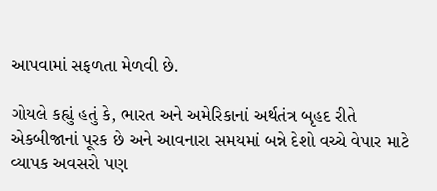આપવામાં સફળતા મેળવી છે.

ગોયલે કહ્યું હતું કે, ભારત અને અમેરિકાનાં અર્થતંત્ર બૃહદ રીતે એકબીજાનાં પૂરક છે અને આવનારા સમયમાં બન્ને દેશો વચ્ચે વેપાર માટે વ્યાપક અવસરો પણ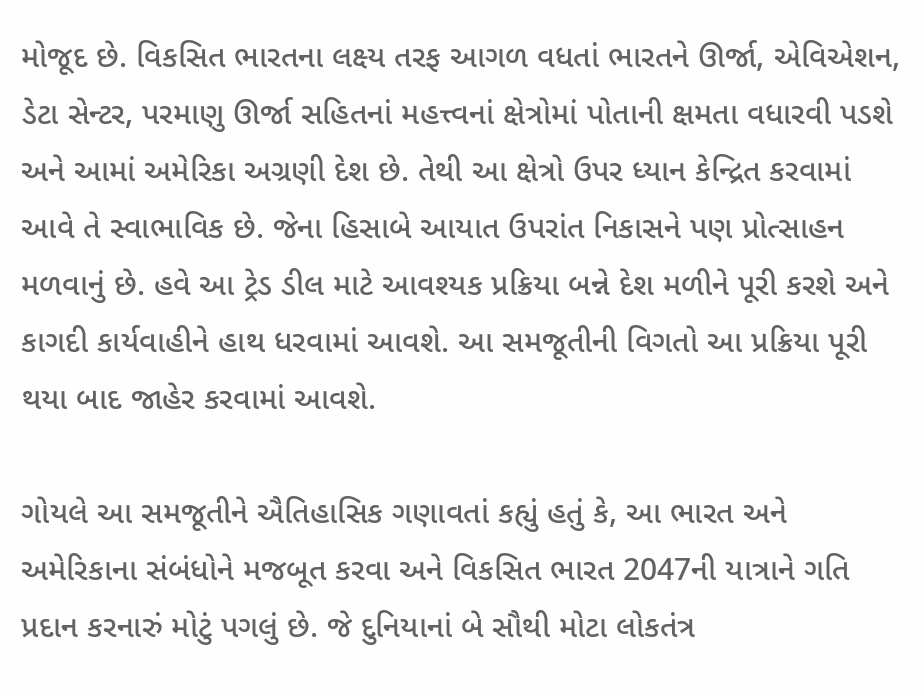મોજૂદ છે. વિકસિત ભારતના લક્ષ્ય તરફ આગળ વધતાં ભારતને ઊર્જા, એવિએશન, ડેટા સેન્ટર, પરમાણુ ઊર્જા સહિતનાં મહત્ત્વનાં ક્ષેત્રોમાં પોતાની ક્ષમતા વધારવી પડશે અને આમાં અમેરિકા અગ્રણી દેશ છે. તેથી આ ક્ષેત્રો ઉપર ધ્યાન કેન્દ્રિત કરવામાં આવે તે સ્વાભાવિક છે. જેના હિસાબે આયાત ઉપરાંત નિકાસને પણ પ્રોત્સાહન મળવાનું છે. હવે આ ટ્રેડ ડીલ માટે આવશ્યક પ્રક્રિયા બન્ને દેશ મળીને પૂરી કરશે અને કાગદી કાર્યવાહીને હાથ ધરવામાં આવશે. આ સમજૂતીની વિગતો આ પ્રક્રિયા પૂરી થયા બાદ જાહેર કરવામાં આવશે.

ગોયલે આ સમજૂતીને ઐતિહાસિક ગણાવતાં કહ્યું હતું કે, આ ભારત અને અમેરિકાના સંબંધોને મજબૂત કરવા અને વિકસિત ભારત 2047ની યાત્રાને ગતિ પ્રદાન કરનારું મોટું પગલું છે. જે દુનિયાનાં બે સૌથી મોટા લોકતંત્ર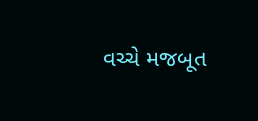વચ્ચે મજબૂત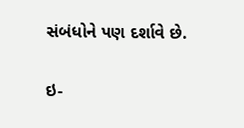સંબંધોને પણ દર્શાવે છે.

ઇ-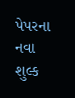પેપરના નવા શુલ્ક